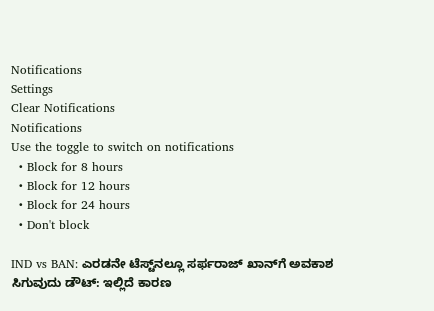Notifications
Settings
Clear Notifications
Notifications
Use the toggle to switch on notifications
  • Block for 8 hours
  • Block for 12 hours
  • Block for 24 hours
  • Don't block

IND vs BAN: ಎರಡನೇ ಟೆಸ್ಟ್‌ನಲ್ಲೂ ಸರ್ಫರಾಜ್‌ ಖಾನ್‌ಗೆ ಅವಕಾಶ ಸಿಗುವುದು ಡೌಟ್: ಇಲ್ಲಿದೆ ಕಾರಣ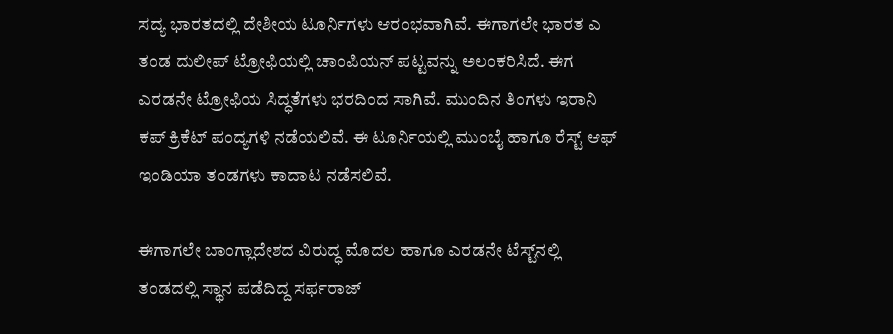ಸದ್ಯ ಭಾರತದಲ್ಲಿ ದೇಶೀಯ ಟೂರ್ನಿಗಳು ಆರಂಭವಾಗಿವೆ. ಈಗಾಗಲೇ ಭಾರತ ಎ ತಂಡ ದುಲೀಪ್‌ ಟ್ರೋಫಿಯಲ್ಲಿ ಚಾಂಪಿಯನ್‌ ಪಟ್ಟವನ್ನು ಅಲಂಕರಿಸಿದೆ. ಈಗ ಎರಡನೇ ಟ್ರೋಫಿಯ ಸಿದ್ಧತೆಗಳು ಭರದಿಂದ ಸಾಗಿವೆ. ಮುಂದಿನ ತಿಂಗಳು ಇರಾನಿ ಕಪ್ ಕ್ರಿಕೆಟ್‌ ಪಂದ್ಯಗಳಿ ನಡೆಯಲಿವೆ. ಈ ಟೂರ್ನಿಯಲ್ಲಿ ಮುಂಬೈ ಹಾಗೂ ರೆಸ್ಟ್‌ ಆಫ್‌ ಇಂಡಿಯಾ ತಂಡಗಳು ಕಾದಾಟ ನಡೆಸಲಿವೆ.

ಈಗಾಗಲೇ ಬಾಂಗ್ಲಾದೇಶದ ವಿರುದ್ಧ ಮೊದಲ ಹಾಗೂ ಎರಡನೇ ಟೆಸ್ಟ್‌ನಲ್ಲಿ ತಂಡದಲ್ಲಿ ಸ್ಥಾನ ಪಡೆದಿದ್ದ ಸರ್ಫರಾಜ್‌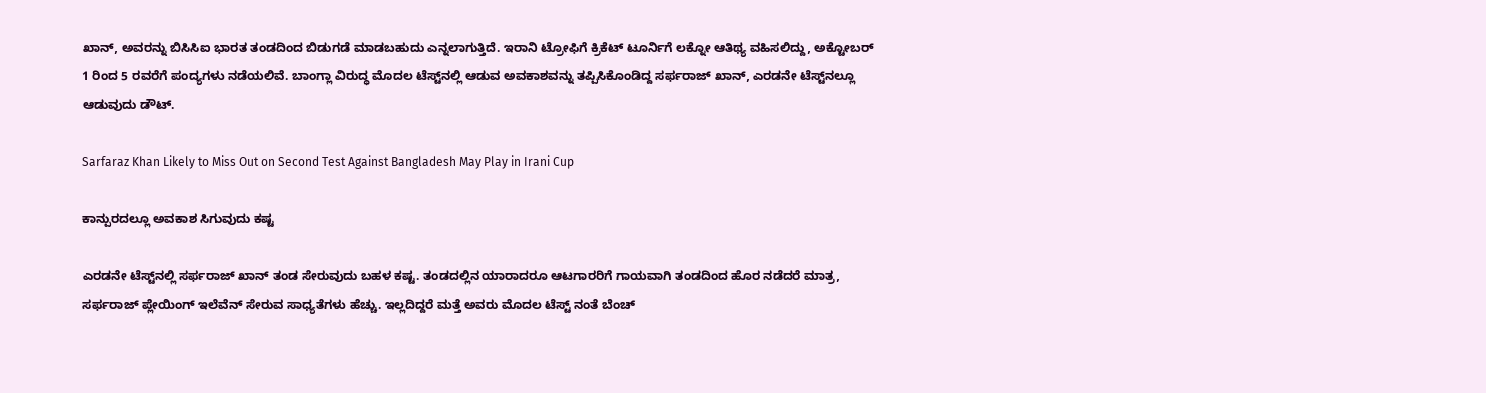ಖಾನ್‌, ಅವರನ್ನು ಬಿಸಿಸಿಐ ಭಾರತ ತಂಡದಿಂದ ಬಿಡುಗಡೆ ಮಾಡಬಹುದು ಎನ್ನಲಾಗುತ್ತಿದೆ. ಇರಾನಿ ಟ್ರೋಫಿಗೆ ಕ್ರಿಕೆಟ್‌ ಟೂರ್ನಿಗೆ ಲಕ್ನೋ ಆತಿಥ್ಯ ವಹಿಸಲಿದ್ದು, ಅಕ್ಟೋಬರ್ 1 ರಿಂದ 5 ರವರೆಗೆ ಪಂದ್ಯಗಳು ನಡೆಯಲಿವೆ. ಬಾಂಗ್ಲಾ ವಿರುದ್ಧ ಮೊದಲ ಟೆಸ್ಟ್‌ನಲ್ಲಿ ಆಡುವ ಅವಕಾಶವನ್ನು ತಪ್ಪಿಸಿಕೊಂಡಿದ್ದ ಸರ್ಫರಾಜ್ ಖಾನ್‌, ಎರಡನೇ ಟೆಸ್ಟ್‌ನಲ್ಲೂ ಆಡುವುದು ಡೌಟ್.

Sarfaraz Khan Likely to Miss Out on Second Test Against Bangladesh May Play in Irani Cup

ಕಾನ್ಪುರದಲ್ಲೂ ಅವಕಾಶ ಸಿಗುವುದು ಕಷ್ಟ

ಎರಡನೇ ಟೆಸ್ಟ್‌ನಲ್ಲಿ ಸರ್ಫರಾಜ್ ಖಾನ್‌ ತಂಡ ಸೇರುವುದು ಬಹಳ ಕಷ್ಟ. ತಂಡದಲ್ಲಿನ ಯಾರಾದರೂ ಆಟಗಾರರಿಗೆ ಗಾಯವಾಗಿ ತಂಡದಿಂದ ಹೊರ ನಡೆದರೆ ಮಾತ್ರ, ಸರ್ಫರಾಜ್ ಪ್ಲೇಯಿಂಗ್ ಇಲೆವೆನ್ ಸೇರುವ ಸಾಧ್ಯತೆಗಳು ಹೆಚ್ಚು. ಇಲ್ಲದಿದ್ದರೆ ಮತ್ತೆ ಅವರು ಮೊದಲ ಟೆಸ್ಟ್‌ ನಂತೆ ಬೆಂಚ್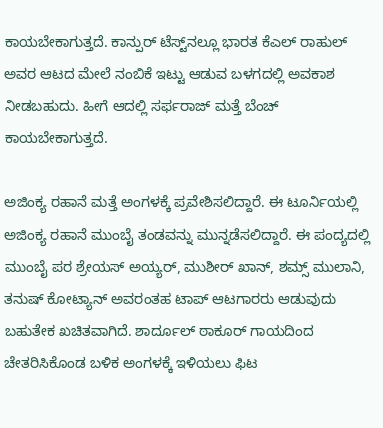ಕಾಯಬೇಕಾಗುತ್ತದೆ. ಕಾನ್ಪುರ್ ಟೆಸ್ಟ್‌ನಲ್ಲೂ ಭಾರತ ಕೆಎಲ್‌ ರಾಹುಲ್ ಅವರ ಆಟದ ಮೇಲೆ ನಂಬಿಕೆ ಇಟ್ಟು ಆಡುವ ಬಳಗದಲ್ಲಿ ಅವಕಾಶ ನೀಡಬಹುದು. ಹೀಗೆ ಆದಲ್ಲಿ ಸರ್ಫರಾಜ್ ಮತ್ತೆ ಬೆಂಚ್ ಕಾಯಬೇಕಾಗುತ್ತದೆ.

ಅಜಿಂಕ್ಯ ರಹಾನೆ ಮತ್ತೆ ಅಂಗಳಕ್ಕೆ ಪ್ರವೇಶಿಸಲಿದ್ದಾರೆ. ಈ ಟೂರ್ನಿಯಲ್ಲಿ ಅಜಿಂಕ್ಯ ರಹಾನೆ ಮುಂಬೈ ತಂಡವನ್ನು ಮುನ್ನಡೆಸಲಿದ್ದಾರೆ. ಈ ಪಂದ್ಯದಲ್ಲಿ ಮುಂಬೈ ಪರ ಶ್ರೇಯಸ್ ಅಯ್ಯರ್, ಮುಶೀರ್ ಖಾನ್, ಶಮ್ಸ್ ಮುಲಾನಿ, ತನುಷ್ ಕೋಟ್ಯಾನ್ ಅವರಂತಹ ಟಾಪ್ ಆಟಗಾರರು ಆಡುವುದು ಬಹುತೇಕ ಖಚಿತವಾಗಿದೆ. ಶಾರ್ದೂಲ್ ಠಾಕೂರ್ ಗಾಯದಿಂದ ಚೇತರಿಸಿಕೊಂಡ ಬಳಿಕ ಅಂಗಳಕ್ಕೆ ಇಳಿಯಲು ಫಿಟ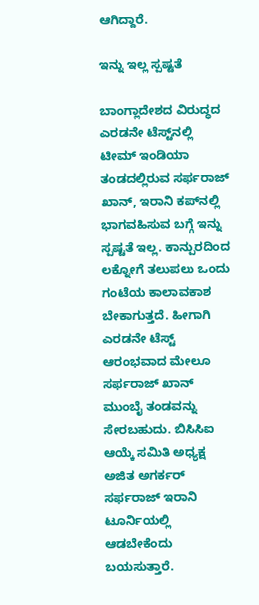ಆಗಿದ್ದಾರೆ.

ಇನ್ನು ಇಲ್ಲ ಸ್ಪಷ್ಟತೆ

ಬಾಂಗ್ಲಾದೇಶದ ವಿರುದ್ಧದ ಎರಡನೇ ಟೆಸ್ಟ್‌ನಲ್ಲಿ ಟೀಮ್ ಇಂಡಿಯಾ ತಂಡದಲ್ಲಿರುವ ಸರ್ಫರಾಜ್ ಖಾನ್‌, ಇರಾನಿ ಕಪ್‌ನಲ್ಲಿ ಭಾಗವಹಿಸುವ ಬಗ್ಗೆ ಇನ್ನು ಸ್ಪಷ್ಟತೆ ಇಲ್ಲ. ಕಾನ್ಪುರದಿಂದ ಲಕ್ನೋಗೆ ತಲುಪಲು ಒಂದು ಗಂಟೆಯ ಕಾಲಾವಕಾಶ ಬೇಕಾಗುತ್ತದೆ. ಹೀಗಾಗಿ ಎರಡನೇ ಟೆಸ್ಟ್‌ ಆರಂಭವಾದ ಮೇಲೂ ಸರ್ಫರಾಜ್ ಖಾನ್‌ ಮುಂಬೈ ತಂಡವನ್ನು ಸೇರಬಹುದು. ಬಿಸಿಸಿಐ ಆಯ್ಕೆ ಸಮಿತಿ ಅಧ್ಯಕ್ಷ ಅಜಿತ ಅಗರ್ಕರ್ ಸರ್ಫರಾಜ್ ಇರಾನಿ ಟೂರ್ನಿಯಲ್ಲಿ ಆಡಬೇಕೆಂದು ಬಯಸುತ್ತಾರೆ.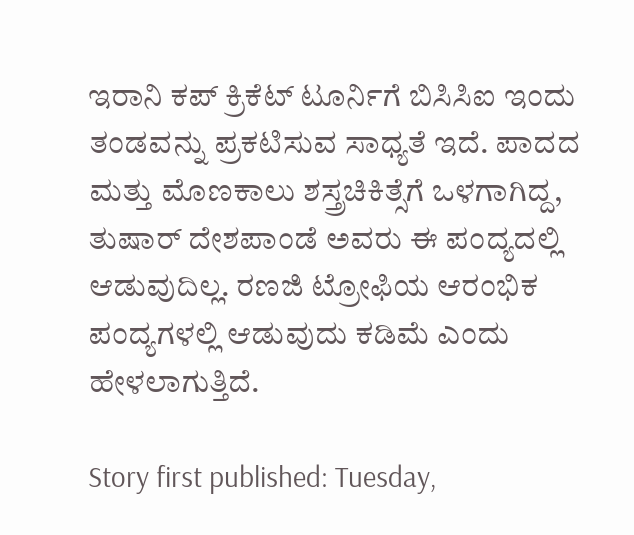ಇರಾನಿ ಕಪ್‌ ಕ್ರಿಕೆಟ್‌ ಟೂರ್ನಿಗೆ ಬಿಸಿಸಿಐ ಇಂದು ತಂಡವನ್ನು ಪ್ರಕಟಿಸುವ ಸಾಧ್ಯತೆ ಇದೆ. ಪಾದದ ಮತ್ತು ಮೊಣಕಾಲು ಶಸ್ತ್ರಚಿಕಿತ್ಸೆಗೆ ಒಳಗಾಗಿದ್ದ, ತುಷಾರ್ ದೇಶಪಾಂಡೆ ಅವರು ಈ ಪಂದ್ಯದಲ್ಲಿ ಆಡುವುದಿಲ್ಲ. ರಣಜಿ ಟ್ರೋಫಿಯ ಆರಂಭಿಕ ಪಂದ್ಯಗಳಲ್ಲಿ ಆಡುವುದು ಕಡಿಮೆ ಎಂದು ಹೇಳಲಾಗುತ್ತಿದೆ.

Story first published: Tuesday,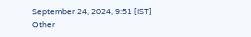September 24, 2024, 9:51 [IST]
Other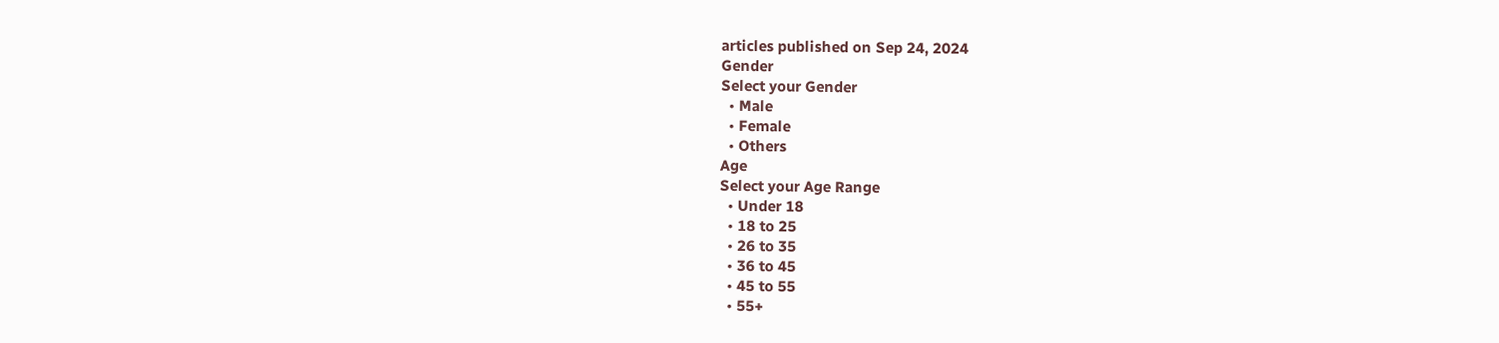articles published on Sep 24, 2024
Gender
Select your Gender
  • Male
  • Female
  • Others
Age
Select your Age Range
  • Under 18
  • 18 to 25
  • 26 to 35
  • 36 to 45
  • 45 to 55
  • 55+